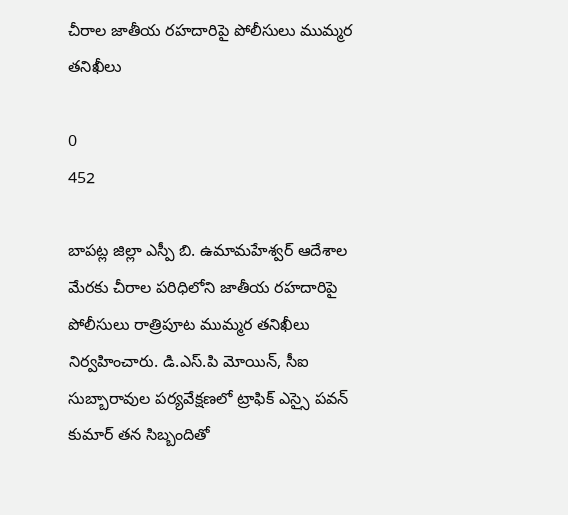చీరాల జాతీయ రహదారిపై పోలీసులు ముమ్మర తనిఖీలు

0
452

బాపట్ల జిల్లా ఎస్పీ బి. ఉమామహేశ్వర్ ఆదేశాల మేరకు చీరాల పరిధిలోని జాతీయ రహదారిపై పోలీసులు రాత్రిపూట ముమ్మర తనిఖీలు నిర్వహించారు. డి.ఎస్.పి మోయిన్, సీఐ సుబ్బారావుల పర్యవేక్షణలో ట్రాఫిక్ ఎస్సై పవన్ కుమార్ తన సిబ్బందితో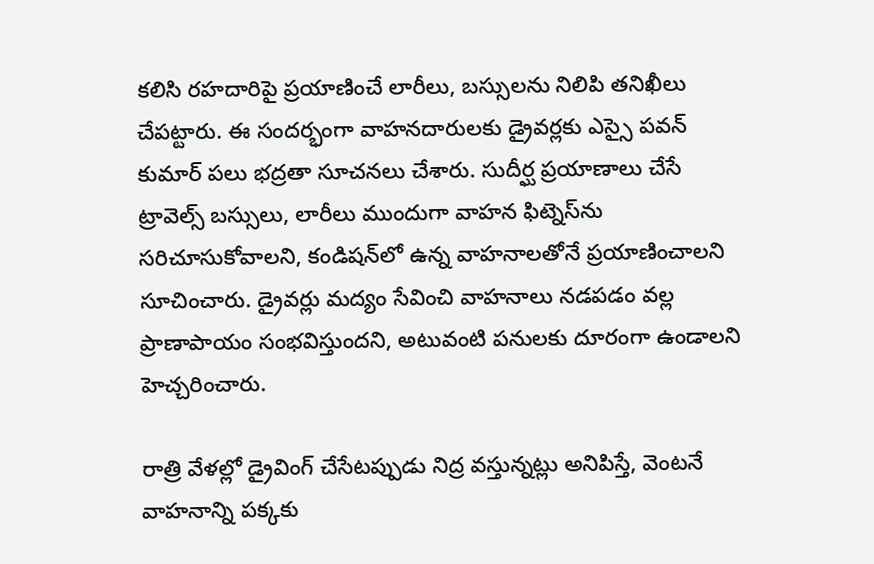కలిసి రహదారిపై ప్రయాణించే లారీలు, బస్సులను నిలిపి తనిఖీలు చేపట్టారు. ఈ సందర్భంగా వాహనదారులకు డ్రైవర్లకు ఎస్సై పవన్ కుమార్ పలు భద్రతా సూచనలు చేశారు. సుదీర్ఘ ప్రయాణాలు చేసే ట్రావెల్స్ బస్సులు, లారీలు ముందుగా వాహన ఫిట్నెస్‌ను సరిచూసుకోవాలని, కండిషన్‌లో ఉన్న వాహనాలతోనే ప్రయాణించాలని సూచించారు. డ్రైవర్లు మద్యం సేవించి వాహనాలు నడపడం వల్ల ప్రాణాపాయం సంభవిస్తుందని, అటువంటి పనులకు దూరంగా ఉండాలని హెచ్చరించారు.

రాత్రి వేళల్లో డ్రైవింగ్ చేసేటప్పుడు నిద్ర వస్తున్నట్లు అనిపిస్తే, వెంటనే వాహనాన్ని పక్కకు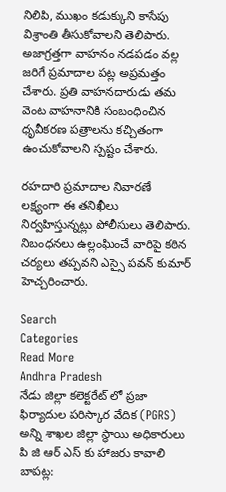నిలిపి, ముఖం కడుక్కుని కాసేపు విశ్రాంతి తీసుకోవాలని తెలిపారు. అజాగ్రత్తగా వాహనం నడపడం వల్ల జరిగే ప్రమాదాల పట్ల అప్రమత్తం చేశారు. ప్రతి వాహనదారుడు తమ వెంట వాహనానికి సంబంధించిన ధృవీకరణ పత్రాలను కచ్చితంగా ఉంచుకోవాలని స్పష్టం చేశారు.

రహదారి ప్రమాదాల నివారణే లక్ష్యంగా ఈ తనిఖీలు నిర్వహిస్తున్నట్లు పోలీసులు తెలిపారు. నిబంధనలు ఉల్లంఘించే వారిపై కఠిన చర్యలు తప్పవని ఎస్సై పవన్ కుమార్ హెచ్చరించారు.

Search
Categories
Read More
Andhra Pradesh
నేడు జిల్లా కలెక్టరేట్ లో ప్రజా ఫిర్యాదుల పరిస్కార వేదిక (PGRS) అన్ని శాఖల జిల్లా స్థాయి అధికారులు పి జి ఆర్ ఎస్ కు హాజరు కావాలి
బాపట్ల: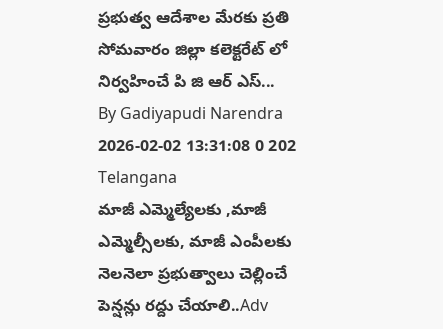ప్రభుత్వ ఆదేశాల మేరకు ప్రతి సోమవారం జిల్లా కలెక్టరేట్ లో నిర్వహించే పి జి ఆర్ ఎస్...
By Gadiyapudi Narendra 2026-02-02 13:31:08 0 202
Telangana
మాజీ ఎమ్మెల్యేలకు ,మాజీ ఎమ్మెల్సీలకు, మాజీ ఎంపీలకు నెలనెలా ప్రభుత్వాలు చెల్లించే పెన్షన్లు రద్దు చేయాలి..Adv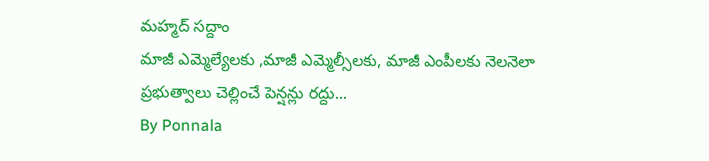మహ్మద్ సద్దాం
మాజీ ఎమ్మెల్యేలకు ,మాజీ ఎమ్మెల్సీలకు, మాజీ ఎంపీలకు నెలనెలా ప్రభుత్వాలు చెల్లించే పెన్షన్లు రద్దు...
By Ponnala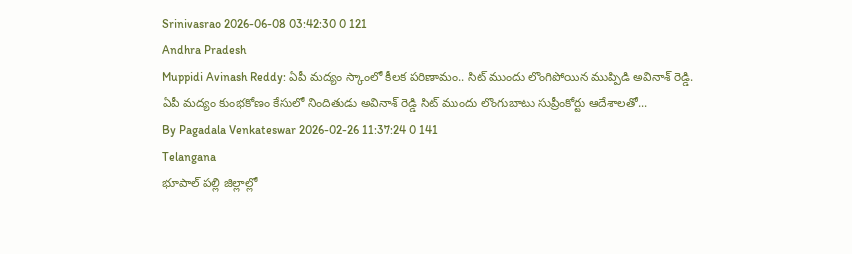Srinivasrao 2026-06-08 03:42:30 0 121
Andhra Pradesh
Muppidi Avinash Reddy: ఏపీ మద్యం స్కాంలో కీలక పరిణామం.. సిట్ ముందు లొంగిపోయిన ముప్పిడి అవినాశ్ రెడ్డి.
ఏపీ మద్యం కుంభకోణం కేసులో నిందితుడు అవినాశ్ రెడ్డి సిట్ ముందు లొంగుబాటు సుప్రీంకోర్టు ఆదేశాలతో...
By Pagadala Venkateswar 2026-02-26 11:37:24 0 141
Telangana
భూపాల్ పల్లి జిల్లాల్లో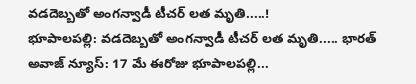వడదెబ్బతో అంగన్వాడీ టీచర్ లత మృతి.....!
భూపాలపల్లి: వడదెబ్బతో అంగన్వాడీ టీచర్ లత మృతి..... భారత్ అవాజ్ న్యూస్: 17 మే ఈరోజు భూపాలపల్లి...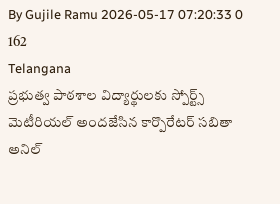By Gujile Ramu 2026-05-17 07:20:33 0 162
Telangana
ప్రభుత్వ పాఠశాల విద్యార్థులకు స్పోర్ట్స్ మెటీరియల్ అందజేసిన కార్పొరేటర్ సబితా అనిల్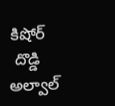కిషోర్
 దొడ్డి అల్వాల్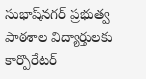సుభాష్‌నగర్ ప్రభుత్వ పాఠశాల విద్యార్తులకు కార్పొరేటర్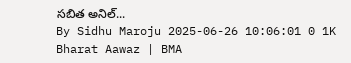సబిత అనిల్...
By Sidhu Maroju 2025-06-26 10:06:01 0 1K
Bharat Aawaz | BMA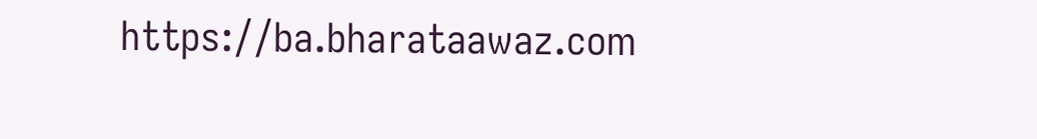https://ba.bharataawaz.com